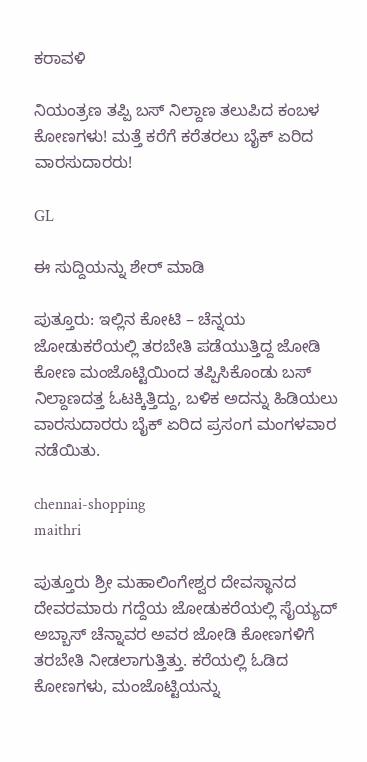ಕರಾವಳಿ

ನಿಯಂತ್ರಣ ತಪ್ಪಿ ಬಸ್ ನಿಲ್ದಾಣ ತಲುಪಿದ ಕಂಬಳ ಕೋಣಗಳು! ಮತ್ತೆ ಕರೆಗೆ ಕರೆತರಲು ಬೈಕ್ ಏರಿದ ವಾರಸುದಾರರು!

GL

ಈ ಸುದ್ದಿಯನ್ನು ಶೇರ್ ಮಾಡಿ

ಪುತ್ತೂರು: ಇಲ್ಲಿನ ಕೋಟಿ – ಚೆನ್ನಯ ಜೋಡುಕರೆಯಲ್ಲಿ ತರಬೇತಿ ಪಡೆಯುತ್ತಿದ್ದ ಜೋಡಿ ಕೋಣ ಮಂಜೊಟ್ಟಿಯಿಂದ ತಪ್ಪಿಸಿಕೊಂಡು ಬಸ್ ನಿಲ್ದಾಣದತ್ತ ಓಟಕ್ಕಿತ್ತಿದ್ದು, ಬಳಿಕ ಅದನ್ನು ಹಿಡಿಯಲು ವಾರಸುದಾರರು ಬೈಕ್ ಏರಿದ ಪ್ರಸಂಗ ಮಂಗಳವಾರ ನಡೆಯಿತು.

chennai-shopping
maithri

ಪುತ್ತೂರು ಶ್ರೀ ಮಹಾಲಿಂಗೇಶ್ವರ ದೇವಸ್ಥಾನದ ದೇವರಮಾರು ಗದ್ದೆಯ ಜೋಡುಕರೆಯಲ್ಲಿ ಸೈಯ್ಯದ್ ಅಬ್ಬಾಸ್ ಚೆನ್ನಾವರ ಅವರ ಜೋಡಿ ಕೋಣಗಳಿಗೆ ತರಬೇತಿ ನೀಡಲಾಗುತ್ತಿತ್ತು. ಕರೆಯಲ್ಲಿ ಓಡಿದ ಕೋಣಗಳು, ಮಂಜೊಟ್ಟಿಯನ್ನು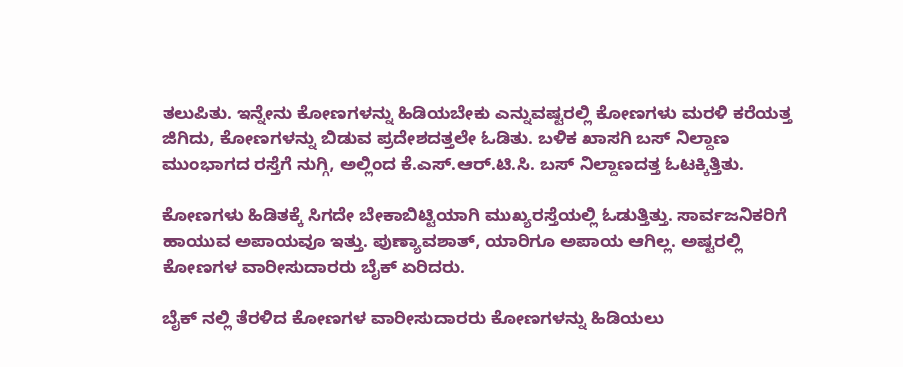ತಲುಪಿತು. ಇನ್ನೇನು ಕೋಣಗಳನ್ನು ಹಿಡಿಯಬೇಕು ಎನ್ನುವಷ್ಟರಲ್ಲಿ ಕೋಣಗಳು ಮರಳಿ ಕರೆಯತ್ತ ಜಿಗಿದು, ಕೋಣಗಳನ್ನು ಬಿಡುವ ಪ್ರದೇಶದತ್ತಲೇ ಓಡಿತು. ಬಳಿಕ ಖಾಸಗಿ ಬಸ್ ನಿಲ್ದಾಣ ಮುಂಭಾಗದ ರಸ್ತೆಗೆ ನುಗ್ಗಿ, ಅಲ್ಲಿಂದ ಕೆ.ಎಸ್.ಆರ್.ಟಿ.ಸಿ. ಬಸ್ ನಿಲ್ದಾಣದತ್ತ ಓಟಕ್ಕಿತ್ತಿತು.

ಕೋಣಗಳು ಹಿಡಿತಕ್ಕೆ ಸಿಗದೇ ಬೇಕಾಬಿಟ್ಟಿಯಾಗಿ ಮುಖ್ಯರಸ್ತೆಯಲ್ಲಿ ಓಡುತ್ತಿತ್ತು. ಸಾರ್ವಜನಿಕರಿಗೆ ಹಾಯುವ ಅಪಾಯವೂ ಇತ್ತು. ಪುಣ್ಯಾವಶಾತ್, ಯಾರಿಗೂ ಅಪಾಯ ಆಗಿಲ್ಲ. ಅಷ್ಟರಲ್ಲಿ ಕೋಣಗಳ ವಾರೀಸುದಾರರು ಬೈಕ್ ಏರಿದರು.

ಬೈಕ್ ನಲ್ಲಿ ತೆರಳಿದ ಕೋಣಗಳ ವಾರೀಸುದಾರರು ಕೋಣಗಳನ್ನು ಹಿಡಿಯಲು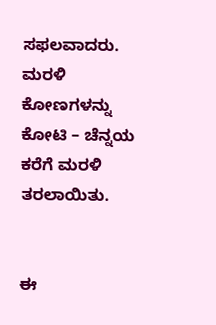ಸಫಲವಾದರು. ಮರಳಿ ಕೋಣಗಳನ್ನು ಕೋಟಿ – ಚೆನ್ನಯ ಕರೆಗೆ ಮರಳಿ ತರಲಾಯಿತು.


ಈ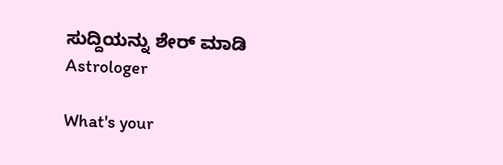ಸುದ್ದಿಯನ್ನು ಶೇರ್ ಮಾಡಿ
Astrologer

What's your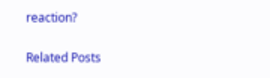reaction?

Related Posts